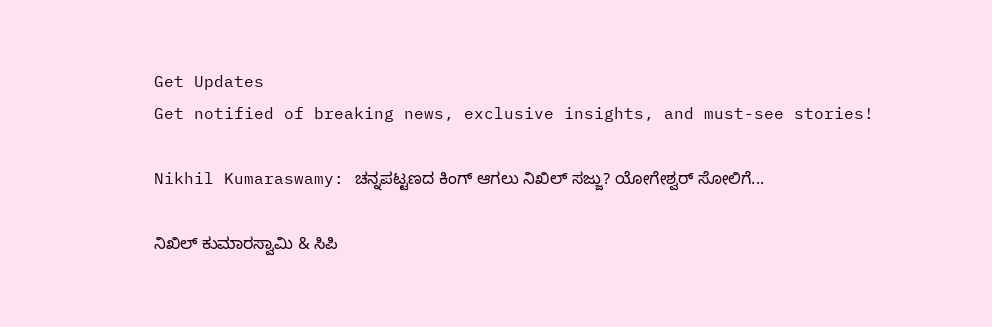Get Updates
Get notified of breaking news, exclusive insights, and must-see stories!

Nikhil Kumaraswamy: ಚನ್ನಪಟ್ಟಣದ ಕಿಂಗ್ ಆಗಲು ನಿಖಿಲ್ ಸಜ್ಜು? ಯೋಗೇಶ್ವರ್‌ ಸೋಲಿಗೆ...

ನಿಖಿಲ್ ಕುಮಾರಸ್ವಾಮಿ & ಸಿಪಿ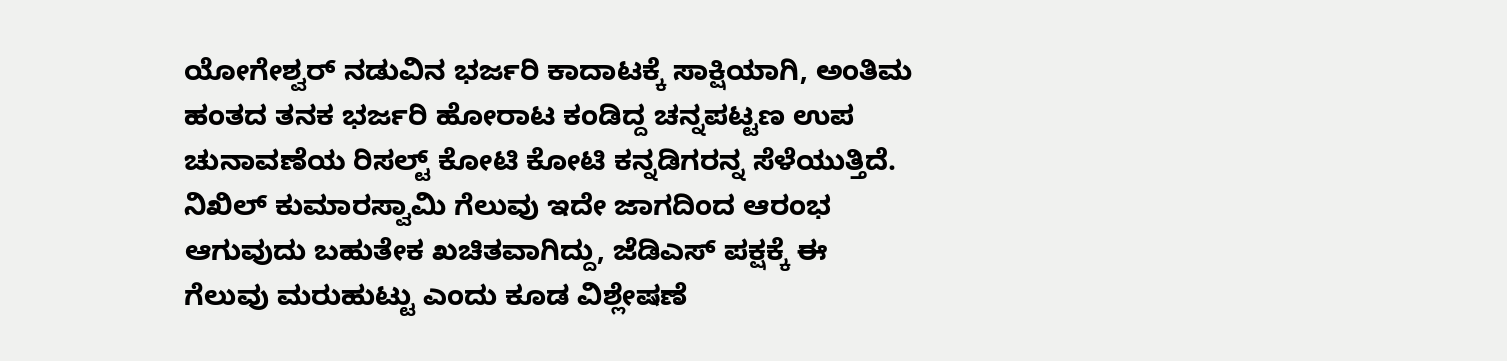ಯೋಗೇಶ್ವರ್ ನಡುವಿನ ಭರ್ಜರಿ ಕಾದಾಟಕ್ಕೆ ಸಾಕ್ಷಿಯಾಗಿ, ಅಂತಿಮ ಹಂತದ ತನಕ ಭರ್ಜರಿ ಹೋರಾಟ ಕಂಡಿದ್ದ ಚನ್ನಪಟ್ಟಣ ಉಪ ಚುನಾವಣೆಯ ರಿಸಲ್ಟ್ ಕೋಟಿ ಕೋಟಿ ಕನ್ನಡಿಗರನ್ನ ಸೆಳೆಯುತ್ತಿದೆ. ನಿಖಿಲ್ ಕುಮಾರಸ್ವಾಮಿ ಗೆಲುವು ಇದೇ ಜಾಗದಿಂದ ಆರಂಭ ಆಗುವುದು ಬಹುತೇಕ ಖಚಿತವಾಗಿದ್ದು, ಜೆಡಿಎಸ್ ಪಕ್ಷಕ್ಕೆ ಈ ಗೆಲುವು ಮರುಹುಟ್ಟು ಎಂದು ಕೂಡ ವಿಶ್ಲೇಷಣೆ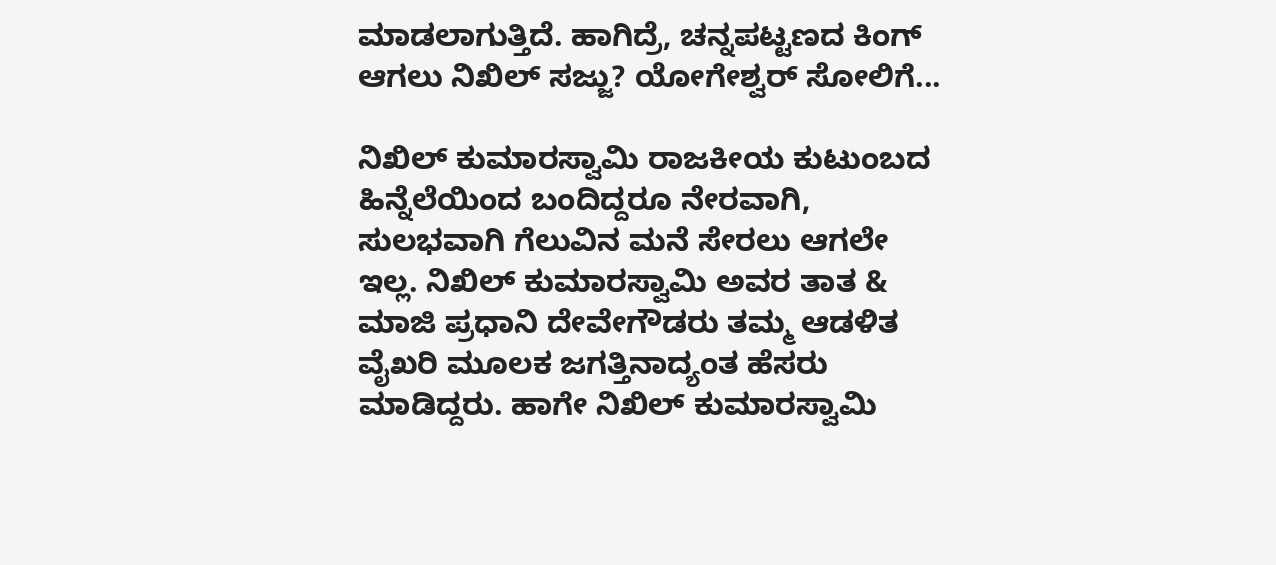ಮಾಡಲಾಗುತ್ತಿದೆ. ಹಾಗಿದ್ರೆ, ಚನ್ನಪಟ್ಟಣದ ಕಿಂಗ್ ಆಗಲು ನಿಖಿಲ್ ಸಜ್ಜು? ಯೋಗೇಶ್ವರ್‌ ಸೋಲಿಗೆ...

ನಿಖಿಲ್ ಕುಮಾರಸ್ವಾಮಿ ರಾಜಕೀಯ ಕುಟುಂಬದ ಹಿನ್ನೆಲೆಯಿಂದ ಬಂದಿದ್ದರೂ ನೇರವಾಗಿ, ಸುಲಭವಾಗಿ ಗೆಲುವಿನ ಮನೆ ಸೇರಲು ಆಗಲೇ ಇಲ್ಲ. ನಿಖಿಲ್ ಕುಮಾರಸ್ವಾಮಿ ಅವರ ತಾತ & ಮಾಜಿ ಪ್ರಧಾನಿ ದೇವೇಗೌಡರು ತಮ್ಮ ಆಡಳಿತ ವೈಖರಿ ಮೂಲಕ ಜಗತ್ತಿನಾದ್ಯಂತ ಹೆಸರು ಮಾಡಿದ್ದರು. ಹಾಗೇ ನಿಖಿಲ್ ಕುಮಾರಸ್ವಾಮಿ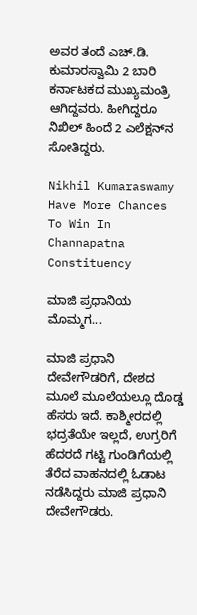ಅವರ ತಂದೆ ಎಚ್.ಡಿ. ಕುಮಾರಸ್ವಾಮಿ 2 ಬಾರಿ ಕರ್ನಾಟಕದ ಮುಖ್ಯಮಂತ್ರಿ ಆಗಿದ್ದವರು. ಹೀಗಿದ್ದರೂ ನಿಖಿಲ್ ಹಿಂದೆ 2 ಎಲೆಕ್ಷನ್‌ನ ಸೋತಿದ್ದರು.

Nikhil Kumaraswamy Have More Chances To Win In Channapatna Constituency

ಮಾಜಿ ಪ್ರಧಾನಿಯ ಮೊಮ್ಮಗ...

ಮಾಜಿ ಪ್ರಧಾನಿ ದೇವೇಗೌಡರಿಗೆ, ದೇಶದ ಮೂಲೆ ಮೂಲೆಯಲ್ಲೂ ದೊಡ್ಡ ಹೆಸರು ಇದೆ. ಕಾಶ್ಮೀರದಲ್ಲಿ ಭದ್ರತೆಯೇ ಇಲ್ಲದೆ, ಉಗ್ರರಿಗೆ ಹೆದರದೆ ಗಟ್ಟಿ ಗುಂಡಿಗೆಯಲ್ಲಿ ತೆರೆದ ವಾಹನದಲ್ಲಿ ಓಡಾಟ ನಡೆಸಿದ್ದರು ಮಾಜಿ ಪ್ರಧಾನಿ ದೇವೇಗೌಡರು.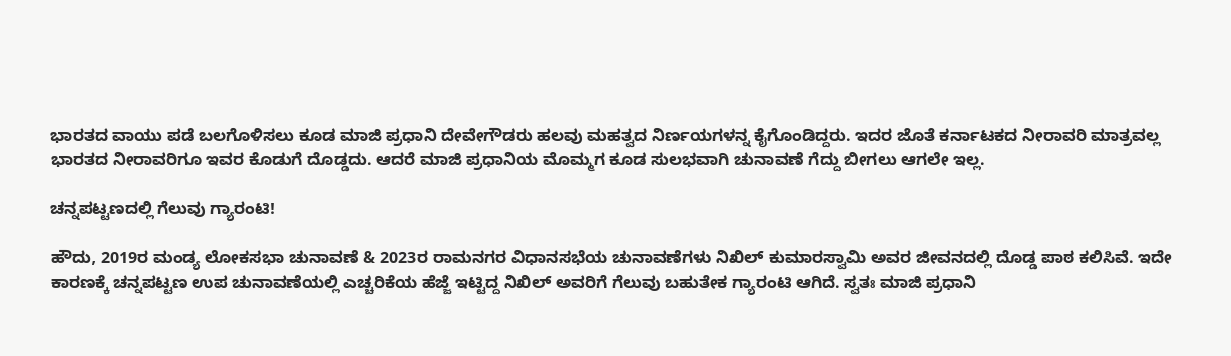ಭಾರತದ ವಾಯು ಪಡೆ ಬಲಗೊಳಿಸಲು ಕೂಡ ಮಾಜಿ ಪ್ರಧಾನಿ ದೇವೇಗೌಡರು ಹಲವು ಮಹತ್ವದ ನಿರ್ಣಯಗಳನ್ನ ಕೈಗೊಂಡಿದ್ದರು. ಇದರ ಜೊತೆ ಕರ್ನಾಟಕದ ನೀರಾವರಿ ಮಾತ್ರವಲ್ಲ ಭಾರತದ ನೀರಾವರಿಗೂ ಇವರ ಕೊಡುಗೆ ದೊಡ್ಡದು. ಆದರೆ ಮಾಜಿ ಪ್ರಧಾನಿಯ ಮೊಮ್ಮಗ ಕೂಡ ಸುಲಭವಾಗಿ ಚುನಾವಣೆ ಗೆದ್ದು ಬೀಗಲು ಆಗಲೇ ಇಲ್ಲ.

ಚನ್ನಪಟ್ಟಣದಲ್ಲಿ ಗೆಲುವು ಗ್ಯಾರಂಟಿ!

ಹೌದು, 2019ರ ಮಂಡ್ಯ ಲೋಕಸಭಾ ಚುನಾವಣೆ & 2023ರ ರಾಮನಗರ ವಿಧಾನಸಭೆಯ ಚುನಾವಣೆಗಳು ನಿಖಿಲ್ ಕುಮಾರಸ್ವಾಮಿ ಅವರ ಜೀವನದಲ್ಲಿ ದೊಡ್ಡ ಪಾಠ ಕಲಿಸಿವೆ. ಇದೇ ಕಾರಣಕ್ಕೆ ಚನ್ನಪಟ್ಟಣ ಉಪ ಚುನಾವಣೆಯಲ್ಲಿ ಎಚ್ಚರಿಕೆಯ ಹೆಜ್ಜೆ ಇಟ್ಟಿದ್ದ ನಿಖಿಲ್ ಅವರಿಗೆ ಗೆಲುವು ಬಹುತೇಕ ಗ್ಯಾರಂಟಿ ಆಗಿದೆ. ಸ್ವತಃ ಮಾಜಿ ಪ್ರಧಾನಿ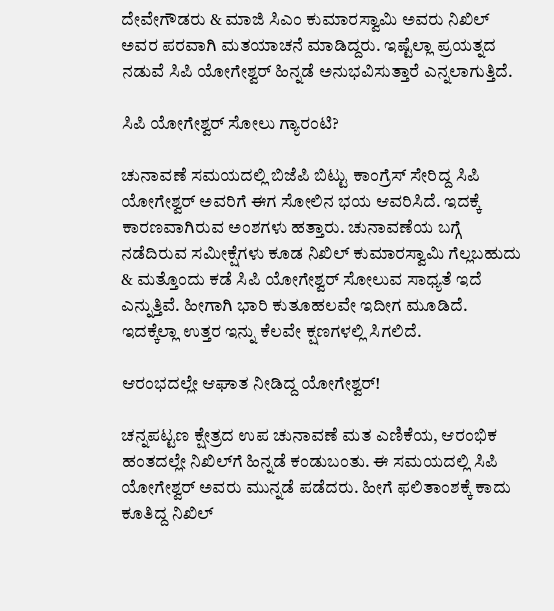ದೇವೇಗೌಡರು & ಮಾಜಿ ಸಿಎಂ ಕುಮಾರಸ್ವಾಮಿ ಅವರು ನಿಖಿಲ್ ಅವರ ಪರವಾಗಿ ಮತಯಾಚನೆ ಮಾಡಿದ್ದರು. ಇಷ್ಟೆಲ್ಲಾ ಪ್ರಯತ್ನದ ನಡುವೆ ಸಿಪಿ ಯೋಗೇಶ್ವರ್ ಹಿನ್ನಡೆ ಅನುಭವಿಸುತ್ತಾರೆ ಎನ್ನಲಾಗುತ್ತಿದೆ.

ಸಿಪಿ ಯೋಗೇಶ್ವರ್ ಸೋಲು ಗ್ಯಾರಂಟಿ?

ಚುನಾವಣೆ ಸಮಯದಲ್ಲಿ ಬಿಜೆಪಿ ಬಿಟ್ಟು ಕಾಂಗ್ರೆಸ್ ಸೇರಿದ್ದ ಸಿಪಿ ಯೋಗೇಶ್ವರ್ ಅವರಿಗೆ ಈಗ ಸೋಲಿನ ಭಯ ಆವರಿಸಿದೆ. ಇದಕ್ಕೆ ಕಾರಣವಾಗಿರುವ ಅಂಶಗಳು ಹತ್ತಾರು. ಚುನಾವಣೆಯ ಬಗ್ಗೆ ನಡೆದಿರುವ ಸಮೀಕ್ಷೆಗಳು ಕೂಡ ನಿಖಿಲ್ ಕುಮಾರಸ್ವಾಮಿ ಗೆಲ್ಲಬಹುದು & ಮತ್ತೊಂದು ಕಡೆ ಸಿಪಿ ಯೋಗೇಶ್ವರ್ ಸೋಲುವ ಸಾಧ್ಯತೆ ಇದೆ ಎನ್ನುತ್ತಿವೆ. ಹೀಗಾಗಿ ಭಾರಿ ಕುತೂಹಲವೇ ಇದೀಗ ಮೂಡಿದೆ. ಇದಕ್ಕೆಲ್ಲಾ ಉತ್ತರ ಇನ್ನು ಕೆಲವೇ ಕ್ಷಣಗಳಲ್ಲಿ ಸಿಗಲಿದೆ.

ಆರಂಭದಲ್ಲೇ ಆಘಾತ ನೀಡಿದ್ದ ಯೋಗೇಶ್ವರ್!

ಚನ್ನಪಟ್ಟಣ ಕ್ಷೇತ್ರದ ಉಪ ಚುನಾವಣೆ ಮತ ಎಣಿಕೆಯ, ಆರಂಭಿಕ ಹಂತದಲ್ಲೇ ನಿಖಿಲ್‌ಗೆ ಹಿನ್ನಡೆ ಕಂಡುಬಂತು. ಈ ಸಮಯದಲ್ಲಿ ಸಿಪಿ ಯೋಗೇಶ್ವರ್ ಅವರು ಮುನ್ನಡೆ ಪಡೆದರು. ಹೀಗೆ ಫಲಿತಾಂಶಕ್ಕೆ ಕಾದು ಕೂತಿದ್ದ ನಿಖಿಲ್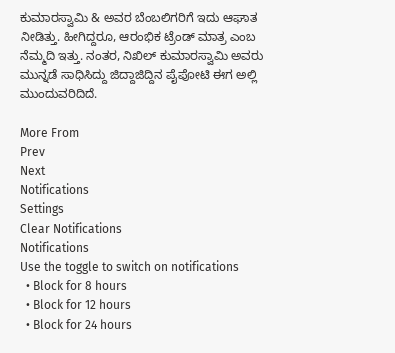ಕುಮಾರಸ್ವಾಮಿ & ಅವರ ಬೆಂಬಲಿಗರಿಗೆ ಇದು ಆಘಾತ ನೀಡಿತ್ತು. ಹೀಗಿದ್ದರೂ, ಆರಂಭಿಕ ಟ್ರೆಂಡ್ ಮಾತ್ರ ಎಂಬ ನೆಮ್ಮದಿ ಇತ್ತು. ನಂತರ, ನಿಖಿಲ್ ಕುಮಾರಸ್ವಾಮಿ ಅವರು ಮುನ್ನಡೆ ಸಾಧಿಸಿದ್ದು ಜಿದ್ದಾಜಿದ್ದಿನ ಪೈಪೋಟಿ ಈಗ ಅಲ್ಲಿ ಮುಂದುವರಿದಿದೆ.

More From
Prev
Next
Notifications
Settings
Clear Notifications
Notifications
Use the toggle to switch on notifications
  • Block for 8 hours
  • Block for 12 hours
  • Block for 24 hours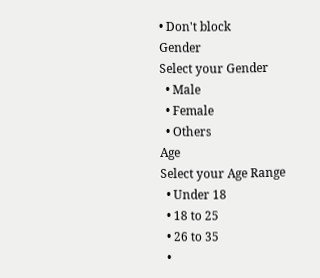• Don't block
Gender
Select your Gender
  • Male
  • Female
  • Others
Age
Select your Age Range
  • Under 18
  • 18 to 25
  • 26 to 35
  •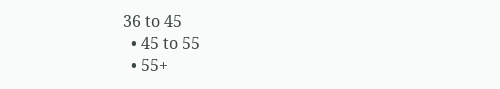36 to 45
  • 45 to 55
  • 55+